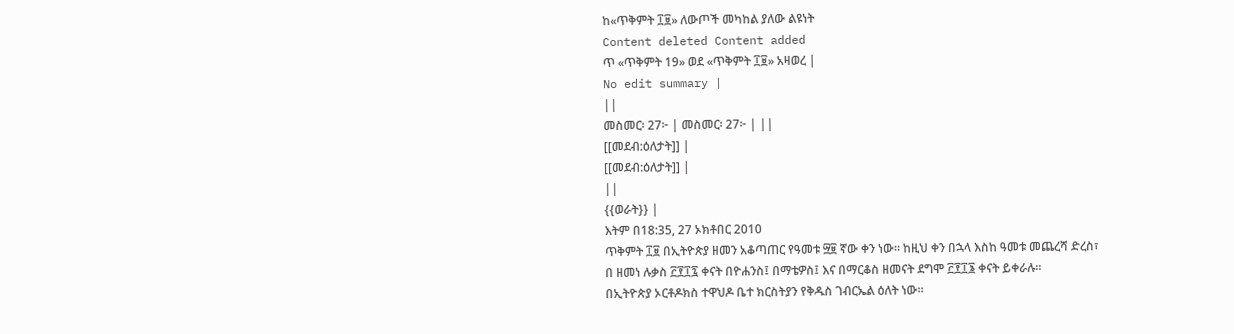ከ«ጥቅምት ፲፱» ለውጦች መካከል ያለው ልዩነት
Content deleted Content added
ጥ «ጥቅምት 19» ወደ «ጥቅምት ፲፱» አዛወረ |
No edit summary |
||
መስመር፡ 27፦ | መስመር፡ 27፦ | ||
[[መደብ:ዕለታት]] |
[[መደብ:ዕለታት]] |
||
{{ወራት}} |
እትም በ18:35, 27 ኦክቶበር 2010
ጥቅምት ፲፱ በኢትዮጵያ ዘመን አቆጣጠር የዓመቱ ፵፱ ኛው ቀን ነው። ከዚህ ቀን በኋላ እስከ ዓመቱ መጨረሻ ድረስ፣ በ ዘመነ ሉቃስ ፫፻፲፯ ቀናት በዮሐንስ፤ በማቴዎስ፤ እና በማርቆስ ዘመናት ደግሞ ፫፻፲፮ ቀናት ይቀራሉ።
በኢትዮጵያ ኦርቶዶክስ ተዋህዶ ቤተ ክርስትያን የቅዱስ ገብርኤል ዕለት ነው።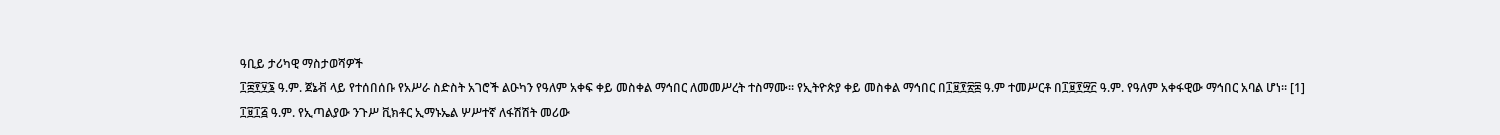ዓቢይ ታሪካዊ ማስታወሻዎች
፲፰፻፶፮ ዓ.ም. ጀኔቭ ላይ የተሰበሰቡ የአሥራ ስድስት አገሮች ልዑካን የዓለም አቀፍ ቀይ መስቀል ማኅበር ለመመሥረት ተስማሙ። የኢትዮጵያ ቀይ መስቀል ማኅበር በ፲፱፻፳፰ ዓ.ም ተመሥርቶ በ፲፱፻፵፫ ዓ.ም. የዓለም አቀፋዊው ማኅበር አባል ሆነ። [1]
፲፱፲፭ ዓ.ም. የኢጣልያው ንጉሥ ቪክቶር ኢማኑኤል ሦሥተኛ ለፋሽሽት መሪው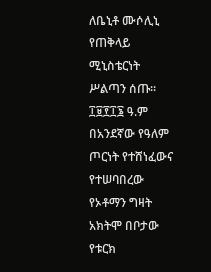ለቤኒቶ ሙሶሊኒ የጠቅላይ ሚኒስቴርነት ሥልጣን ሰጡ።
፲፱፻፲፮ ዓ.ም በአንደኛው የዓለም ጦርነት የተሸነፈውና የተሠባበረው የኦቶማን ግዛት አክትሞ በቦታው የቱርክ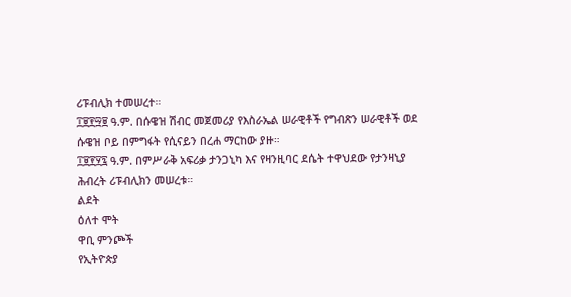ሪፑብሊክ ተመሠረተ።
፲፱፻፵፱ ዓ.ም. በሱዌዝ ሽብር መጀመሪያ የእስራኤል ሠራዊቶች የግብጽን ሠራዊቶች ወደ ሱዌዝ ቦይ በምግፋት የሲናይን በረሐ ማርከው ያዙ።
፲፱፻፶፯ ዓ.ም. በምሥራቅ አፍሪቃ ታንጋኒካ እና የዛንዚባር ደሴት ተዋህደው የታንዛኒያ ሕብረት ሪፑብሊክን መሠረቱ።
ልደት
ዕለተ ሞት
ዋቢ ምንጮች
የኢትዮጵያ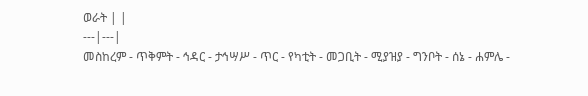ወራት | |
---|---|
መስከረም - ጥቅምት - ኅዳር - ታኅሣሥ - ጥር - የካቲት - መጋቢት - ሚያዝያ - ግንቦት - ሰኔ - ሐምሌ -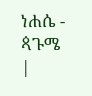ነሐሴ - ጳጉሜ |